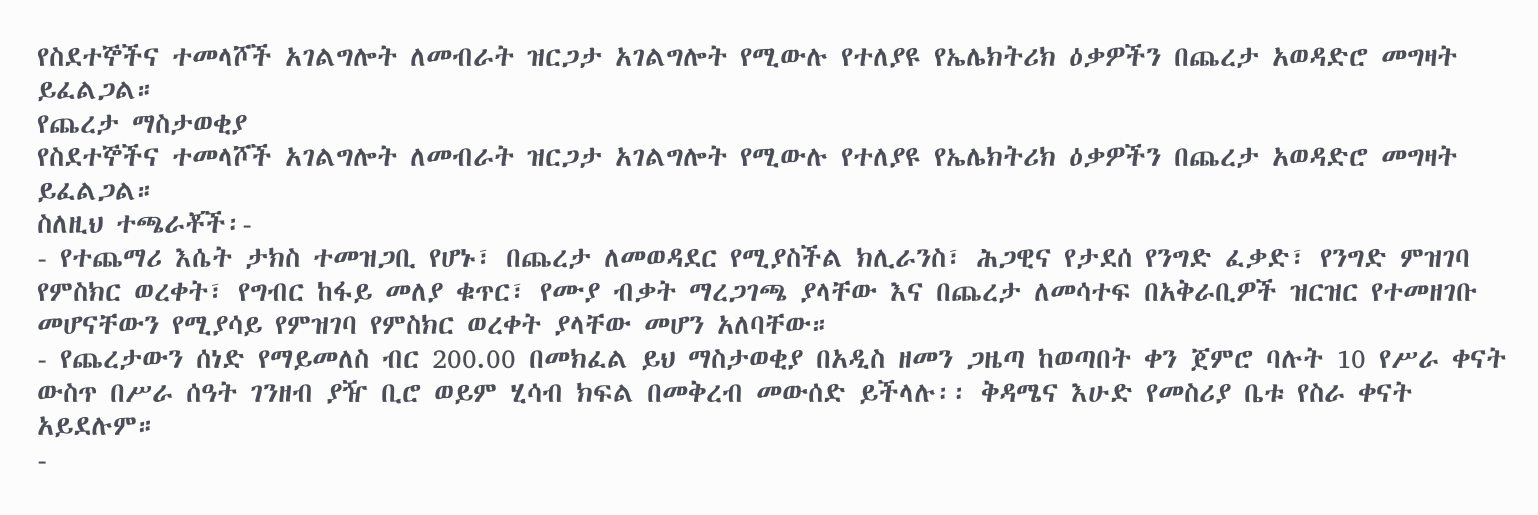የስደተኞችና ተመላሾች አገልግሎት ለመብራት ዝርጋታ አገልግሎት የሚውሉ የተለያዩ የኤሌክትሪክ ዕቃዎችን በጨረታ አወዳድሮ መግዛት ይፈልጋል።
የጨረታ ማስታወቂያ
የስደተኞችና ተመላሾች አገልግሎት ለመብራት ዝርጋታ አገልግሎት የሚውሉ የተለያዩ የኤሌክትሪክ ዕቃዎችን በጨረታ አወዳድሮ መግዛት ይፈልጋል።
ስለዚህ ተጫራቾች፡-
- የተጨማሪ እሴት ታክስ ተመዝጋቢ የሆኑ፣ በጨረታ ለመወዳደር የሚያስችል ክሊራንስ፣ ሕጋዊና የታደሰ የንግድ ፈቃድ፣ የንግድ ምዝገባ የምስክር ወረቀት፣ የግብር ከፋይ መለያ ቁጥር፣ የሙያ ብቃት ማረጋገጫ ያላቸው እና በጨረታ ለመሳተፍ በአቅራቢዎች ዝርዝር የተመዘገቡ መሆናቸውን የሚያሳይ የምዝገባ የምስክር ወረቀት ያላቸው መሆን አለባቸው።
- የጨረታውን ሰነድ የማይመለስ ብር 200.00 በመክፈል ይህ ማስታወቂያ በአዲስ ዘመን ጋዜጣ ከወጣበት ቀን ጀምሮ ባሉት 10 የሥራ ቀናት ውስጥ በሥራ ሰዓት ገንዘብ ያዥ ቢሮ ወይም ሂሳብ ክፍል በመቅረብ መውሰድ ይችላሉ፡፡ ቅዳሜና እሁድ የመስሪያ ቤቱ የስራ ቀናት አይደሉም።
-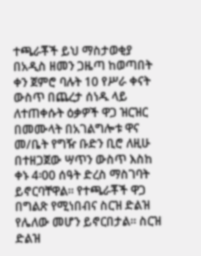ተጫራቾች ይህ ማስታወቂያ በአዲስ ዘመን ጋዜጣ ከወጣበት ቀን ጀምሮ ባሉት 10 የሥራ ቀናት ውስጥ በጨረታ ሰነዱ ላይ ለተጠቀሱት ዕቃዎች ዋጋ ዝርዝር በመሙላት በአገልግሎቱ ዋና መ/ቤት የግዥ ቡድን ቢሮ ለዚሁ በተዘጋጀው ሣጥን ውስጥ እስከ ቀኑ 4፡00 ሰዓት ድረስ ማስገባት ይኖርባቸዋል። የተጫራቾች ዋጋ በግልጽ የሚነበብና ስርዝ ድልዝ የሌለው መሆን ይኖርበታል። ስርዝ ድልዝ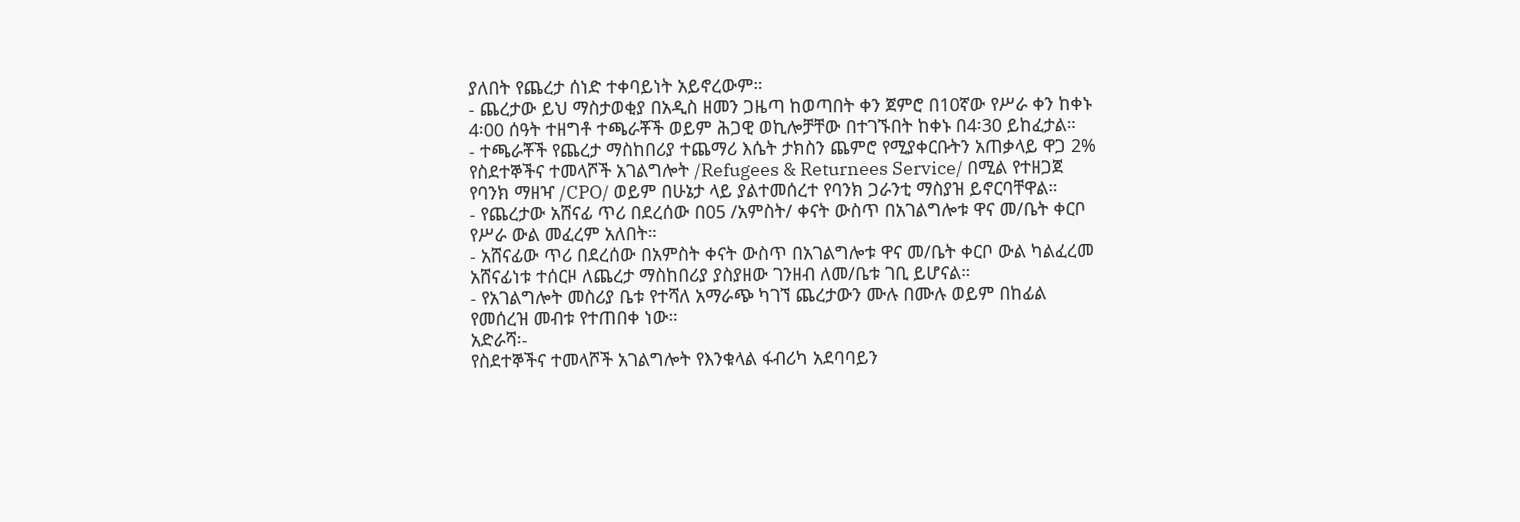ያለበት የጨረታ ሰነድ ተቀባይነት አይኖረውም።
- ጨረታው ይህ ማስታወቂያ በአዲስ ዘመን ጋዜጣ ከወጣበት ቀን ጀምሮ በ10ኛው የሥራ ቀን ከቀኑ 4፡00 ሰዓት ተዘግቶ ተጫራቾች ወይም ሕጋዊ ወኪሎቻቸው በተገኙበት ከቀኑ በ4፡30 ይከፈታል።
- ተጫራቾች የጨረታ ማስከበሪያ ተጨማሪ እሴት ታክስን ጨምሮ የሚያቀርቡትን አጠቃላይ ዋጋ 2% የስደተኞችና ተመላሾች አገልግሎት /Refugees & Returnees Service/ በሚል የተዘጋጀ የባንክ ማዘዣ /CPO/ ወይም በሁኔታ ላይ ያልተመሰረተ የባንክ ጋራንቲ ማስያዝ ይኖርባቸዋል።
- የጨረታው አሸናፊ ጥሪ በደረሰው በ05 /አምስት/ ቀናት ውስጥ በአገልግሎቱ ዋና መ/ቤት ቀርቦ የሥራ ውል መፈረም አለበት።
- አሸናፊው ጥሪ በደረሰው በአምስት ቀናት ውስጥ በአገልግሎቱ ዋና መ/ቤት ቀርቦ ውል ካልፈረመ አሸናፊነቱ ተሰርዞ ለጨረታ ማስከበሪያ ያስያዘው ገንዘብ ለመ/ቤቱ ገቢ ይሆናል።
- የአገልግሎት መስሪያ ቤቱ የተሻለ አማራጭ ካገኘ ጨረታውን ሙሉ በሙሉ ወይም በከፊል የመሰረዝ መብቱ የተጠበቀ ነው።
አድራሻ፡-
የስደተኞችና ተመላሾች አገልግሎት የእንቁላል ፋብሪካ አደባባይን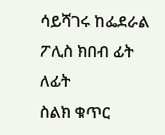ሳይሻገሩ ከፌደራል ፖሊስ ክበብ ፊት ለፊት
ስልክ ቁጥር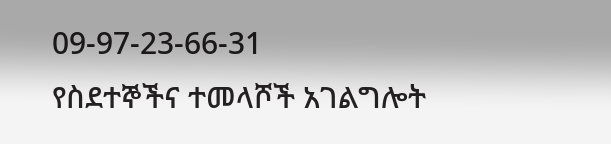09-97-23-66-31
የስደተኞችና ተመላሾች አገልግሎት